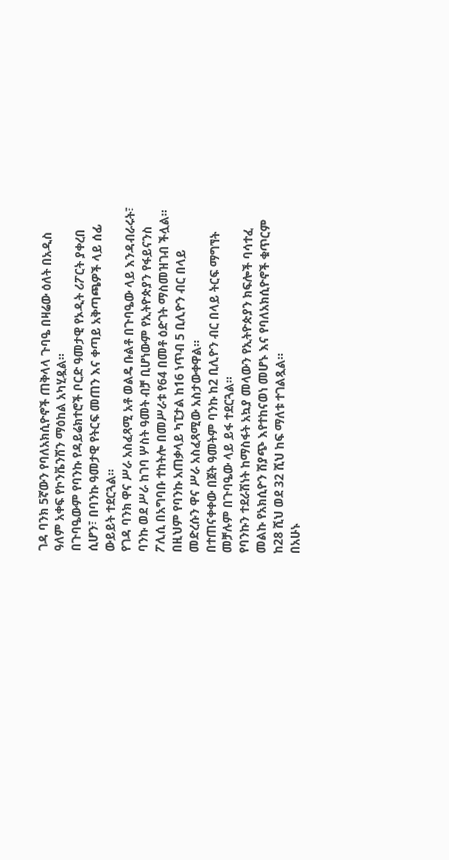ገዳ ባንክ 5ኛውን የባለአክሲዮኖች ጠቅላላ ጉባዔ በዛሬው ዕለት በአዲስ ዓለም አቀፍ የኮንቬንሽን ማዕከል አካሂዷል።
በጉባዔውም የባንኩ የዳይሬክተሮች ቦርድ ዓመታዊ የኦዲት ሪፖርት ያቀረበ ሲሆን፣ በባንኩ ዓመታዊ የትርፍ መጠን እና ቀጣይ አቅጣጫዎች ላይ ሰፊ ውይይት ተደርጓል።
የገዳ ባንክ ዋና ሥራ አስፈጻሚ አቶ ወልዴ ቡልቶ በጉባዔው ላይ እንዳብራሩት፣ ባንኩ ወደ ሥራ ከገባ ሦስት ዓመት ብቻ ቢሆነውም የኢትዮጵያን የፋይናንስ ፖሊሲ በአግባቡ ተከትሎ በመሥራቱ የ64 በመቶ ዕድገት ማስመዝገብ ችሏል። በዚህም የባንኩ አጠቃላይ ካፒታል ከ16 ነጥብ 5 ቢሊዮን ብር በላይ መድረሱን ዋና ሥራ አስፈጻሚው አስታውቀዋል።
በተጠናቀቀው በጀት ዓመትም ባንኩ ከ2 ቢሊዮን ብር በላይ ትርፍ ማግኘት መቻሉም በጉባዔው ላይ ይፋ ተደርጓል።
የባንኩን ተደራሽነት ከማስፋት አኳያ መላውን የኢትዮጵያን ክፍሎች ባሳተፈ መልኩ የአክሲዮን ሽያጭ እየተከናወነ መሆኑ እና የባለአክሲዮኖች ቁጥርም ከ28 ሺህ ወደ 32 ሺህ ከፍ ማለቱ ተገልጿል።
በአሁኑ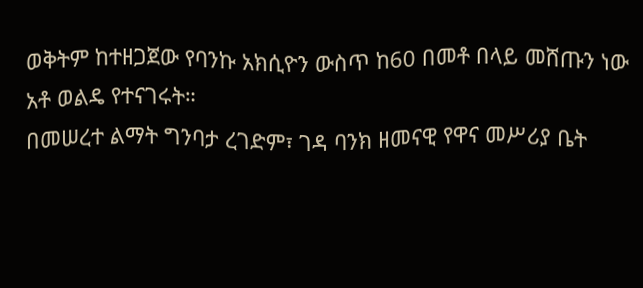ወቅትም ከተዘጋጀው የባንኩ አክሲዮን ውስጥ ከ60 በመቶ በላይ መሸጡን ነው አቶ ወልዴ የተናገሩት።
በመሠረተ ልማት ግንባታ ረገድም፣ ገዳ ባንክ ዘመናዊ የዋና መሥሪያ ቤት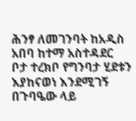ሕንፃ ለመገንባት ከአዲስ አበባ ከተማ አስተዳደር ቦታ ተረክቦ የግንባታ ሂደቱን እያከናወነ እንደሚገኝ በጉባዔው ላይ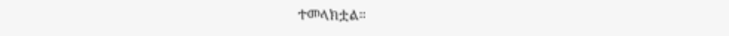ተመላክቷል።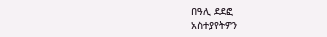በዓሊ ደደፎ
አስተያየትዎን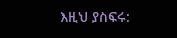እዚህ ያስፍሩ: